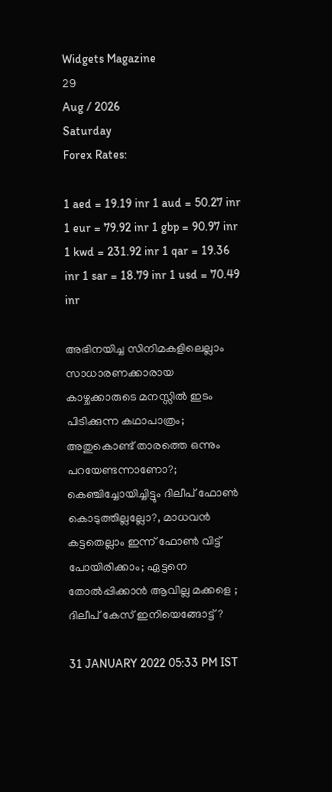Widgets Magazine
29
Aug / 2026
Saturday
Forex Rates:

1 aed = 19.19 inr 1 aud = 50.27 inr 1 eur = 79.92 inr 1 gbp = 90.97 inr 1 kwd = 231.92 inr 1 qar = 19.36 inr 1 sar = 18.79 inr 1 usd = 70.49 inr

അഭിനയിച്ച സിനിമകളിലെല്ലാം സാധാരണക്കാരായ കാഴ്ചക്കാരുടെ മനസ്സിൽ ഇടം പിടിക്കുന്ന കഥാപാത്രം; അതുകൊണ്ട് താരത്തെ ഒന്നും പറയേണ്ടന്നാണോ?; കെഞ്ചിച്ചോയിച്ചിട്ടും ദിലീപ് ഫോൺ കൊടുത്തില്ലല്ലോ?, മാധവൻ കട്ടതെല്ലാം ഇന്ന് ഫോൺ വിട്ട് പോയിരിക്കാം; ഏട്ടനെ തോൽപ്പിക്കാൻ ആവില്ല മക്കളെ ; ദിലീപ് കേസ് ഇനിയെങ്ങോട്ട് ?

31 JANUARY 2022 05:33 PM IST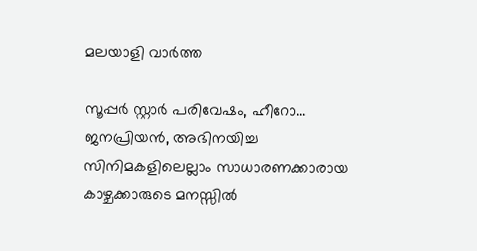മലയാളി വാര്‍ത്ത

സൂപ്പർ സ്റ്റാർ പരിവേഷം, ഹീറോ... ജനപ്രിയൻ, അഭിനയിച്ച സിനിമകളിലെല്ലാം സാധാരണക്കാരായ കാഴ്ചക്കാരുടെ മനസ്സിൽ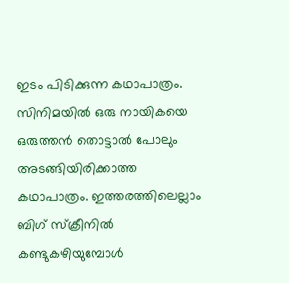ഇടം പിടിക്കുന്ന കഥാപാത്രം. സിനിമയിൽ ഒരു നായികയെ ഒരുത്തൻ തൊട്ടാൽ പോലും അടങ്ങിയിരിക്കാത്ത കഥാപാത്രം. ഇത്തരത്തിലെല്ലാം ബിഗ് സ്‌ക്രീനിൽ കണ്ടുകഴിയുമ്പോൾ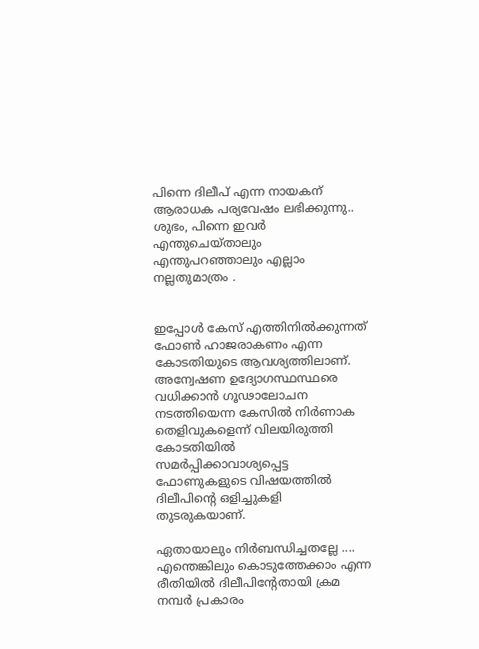പിന്നെ ദിലീപ് എന്ന നായകന് ആരാധക പര്യവേഷം ലഭിക്കുന്നു.. ശുഭം, പിന്നെ ഇവർ എന്തുചെയ്താലും എന്തുപറഞ്ഞാലും എല്ലാം നല്ലതുമാത്രം .


ഇപ്പോൾ കേസ് എത്തിനിൽക്കുന്നത് ഫോൺ ഹാജരാകണം എന്ന കോടതിയുടെ ആവശ്യത്തിലാണ്. അന്വേഷണ ഉദ്യോഗസ്ഥസ്ഥരെ വധിക്കാന്‍ ഗൂഢാലോചന നടത്തിയെന്ന കേസില്‍ നിര്‍ണാക തെളിവുകളെന്ന് വിലയിരുത്തി കോടതിയില്‍ സമര്‍പ്പിക്കാവാശ്യപ്പെട്ട ഫോണുകളുടെ വിഷയത്തില്‍ ദിലീപിന്റെ ഒളിച്ചുകളി തുടരുകയാണ്.

ഏതായാലും നിർബന്ധിച്ചതല്ലേ .... എന്തെങ്കിലും കൊടുത്തേക്കാം എന്ന രീതിയിൽ ദിലീപിന്റേതായി ക്രമ നമ്പര്‍ പ്രകാരം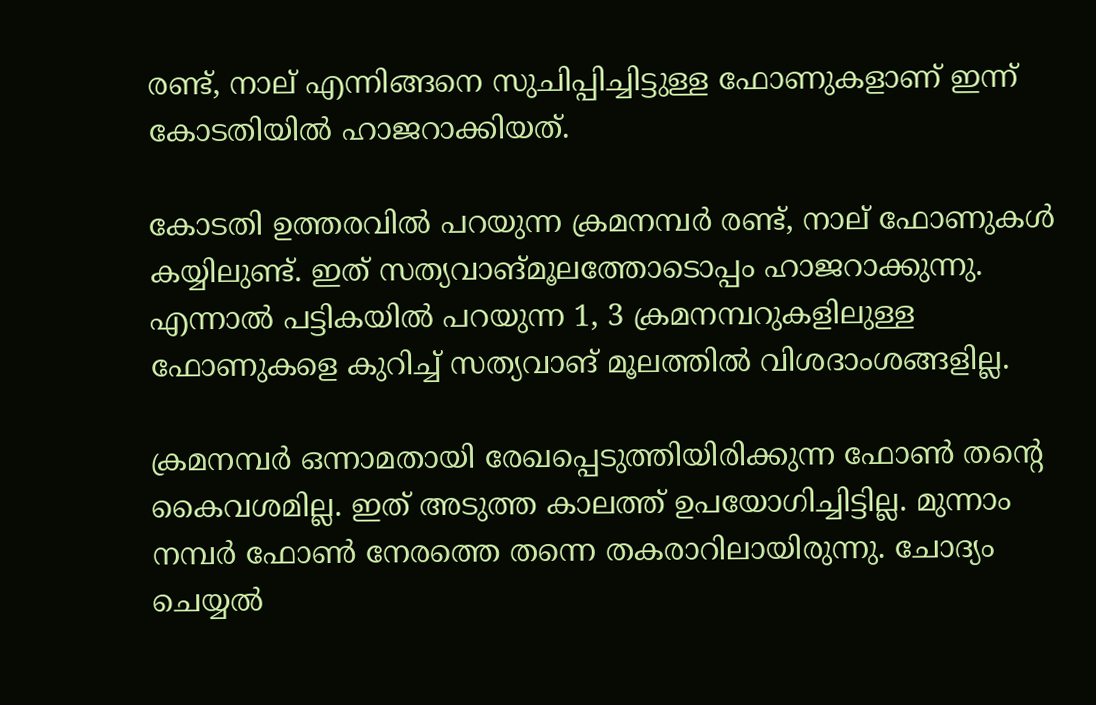രണ്ട്, നാല് എന്നിങ്ങനെ സുചിപ്പിച്ചിട്ടുള്ള ഫോണുകളാണ് ഇന്ന് കോടതിയില്‍ ഹാജറാക്കിയത്.

കോടതി ഉത്തരവില്‍ പറയുന്ന ക്രമനമ്പര്‍ രണ്ട്, നാല് ഫോണുകള്‍ കയ്യിലുണ്ട്. ഇത് സത്യവാങ്മൂലത്തോടൊപ്പം ഹാജറാക്കുന്നു. എന്നാല്‍ പട്ടികയില്‍ പറയുന്ന 1, 3 ക്രമനമ്പറുകളിലുള്ള ഫോണുകളെ കുറിച്ച് സത്യവാങ് മൂലത്തില്‍ വിശദാംശങ്ങളില്ല.

ക്രമനമ്പര്‍ ഒന്നാമതായി രേഖപ്പെടുത്തിയിരിക്കുന്ന ഫോണ്‍ തന്റെ കൈവശമില്ല. ഇത് അടുത്ത കാലത്ത് ഉപയോഗിച്ചിട്ടില്ല. മുന്നാം നമ്പര്‍ ഫോണ്‍ നേരത്തെ തന്നെ തകരാറിലായിരുന്നു. ചോദ്യം ചെയ്യല്‍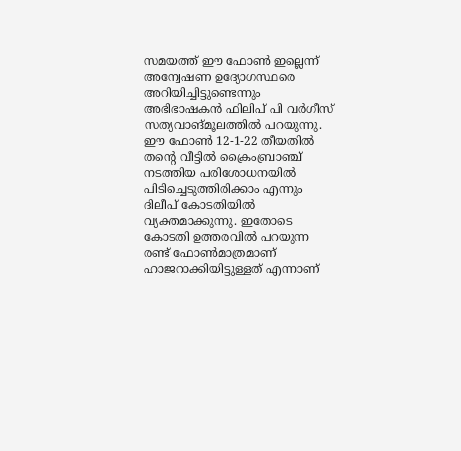സമയത്ത് ഈ ഫോണ്‍ ഇല്ലെന്ന് അന്വേഷണ ഉദ്യോഗസ്ഥരെ അറിയിച്ചിട്ടുണ്ടെന്നും അഭിഭാഷകന്‍ ഫിലിപ് പി വര്‍ഗീസ് സത്യവാങ്മൂലത്തില്‍ പറയുന്നു. ഈ ഫോണ്‍ 12-1-22 തീയതില്‍ തന്റെ വീട്ടില്‍ ക്രൈംബ്രാഞ്ച് നടത്തിയ പരിശോധനയില്‍ പിടിച്ചെടുത്തിരിക്കാം എന്നും ദിലീപ് കോടതിയില്‍ വ്യക്തമാക്കുന്നു. ഇതോടെ കോടതി ഉത്തരവില്‍ പറയുന്ന രണ്ട് ഫോണ്‍മാത്രമാണ് ഹാജറാക്കിയിട്ടുള്ളത് എന്നാണ്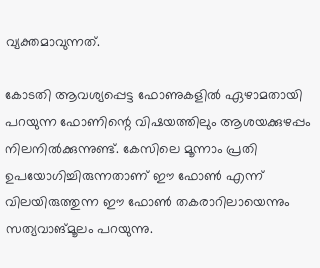വ്യക്തമാവുന്നത്.

കോടതി ആവശ്യപ്പെട്ട ഫോണുകളില്‍ ഏഴാമതായി പറയുന്ന ഫോണിന്റെ വിഷയത്തിലും ആശയക്കുഴപ്പം നിലനില്‍ക്കുന്നുണ്ട്. കേസിലെ മൂന്നാം പ്രതി ഉപയോഗിച്ചിരുന്നതാണ് ഈ ഫോണ്‍ എന്ന് വിലയിരുത്തുന്ന ഈ ഫോണ്‍ തകരാറിലായെന്നും സത്യവാങ്മൂലം പറയുന്നു.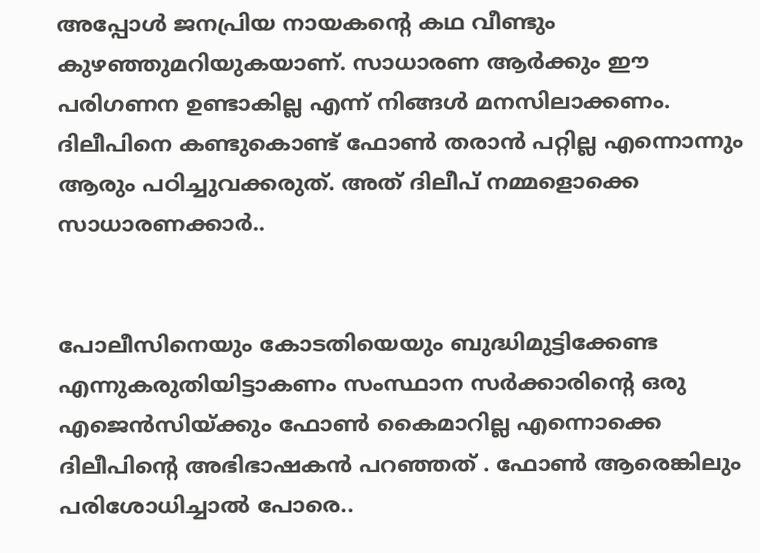അപ്പോൾ ജനപ്രിയ നായകന്റെ കഥ വീണ്ടും കുഴഞ്ഞുമറിയുകയാണ്. സാധാരണ ആർക്കും ഈ പരിഗണന ഉണ്ടാകില്ല എന്ന് നിങ്ങൾ മനസിലാക്കണം. ദിലീപിനെ കണ്ടുകൊണ്ട് ഫോൺ തരാൻ പറ്റില്ല എന്നൊന്നും ആരും പഠിച്ചുവക്കരുത്. അത് ദിലീപ് നമ്മളൊക്കെ സാധാരണക്കാർ..


പോലീസിനെയും കോടതിയെയും ബുദ്ധിമുട്ടിക്കേണ്ട എന്നുകരുതിയിട്ടാകണം സംസ്ഥാന സർക്കാരിന്റെ ഒരു എജെൻസിയ്ക്കും ഫോൺ കൈമാറില്ല എന്നൊക്കെ ദിലീപിന്റെ അഭിഭാഷകൻ പറഞ്ഞത് . ഫോൺ ആരെങ്കിലും പരിശോധിച്ചാൽ പോരെ..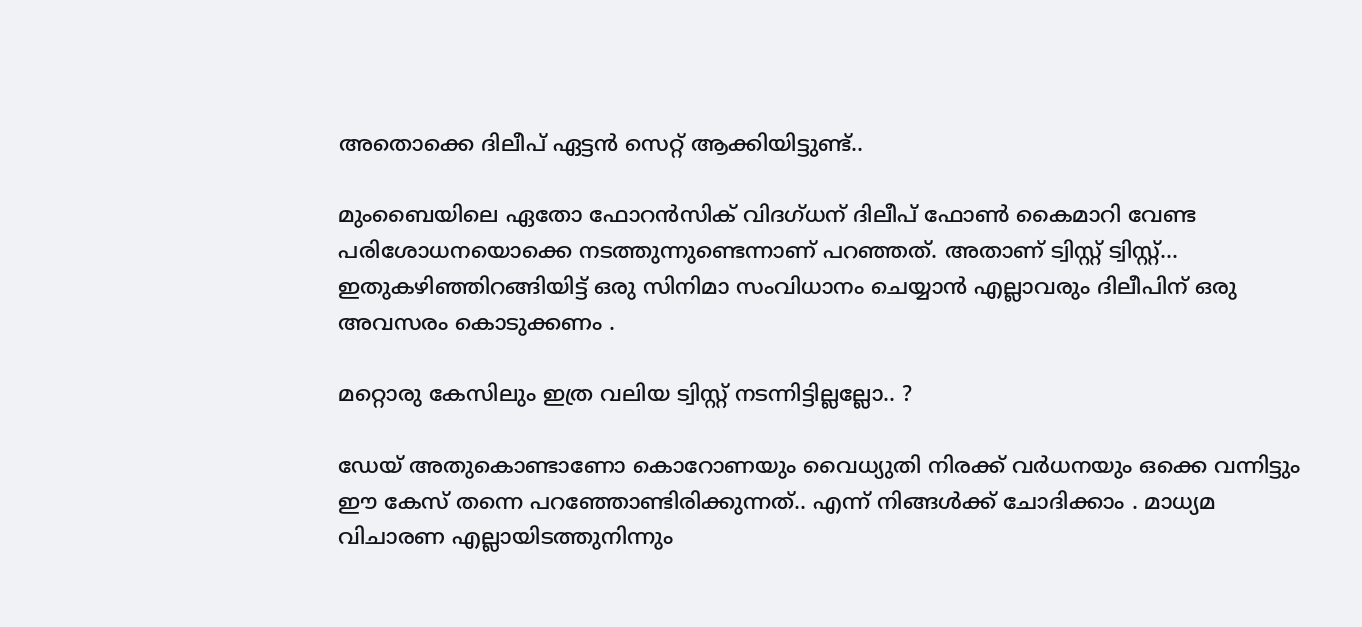അതൊക്കെ ദിലീപ് ഏട്ടൻ സെറ്റ് ആക്കിയിട്ടുണ്ട്..

മുംബൈയിലെ ഏതോ ഫോറൻസിക് വിദഗ്ധന് ദിലീപ് ഫോൺ കൈമാറി വേണ്ട പരിശോധനയൊക്കെ നടത്തുന്നുണ്ടെന്നാണ് പറഞ്ഞത്. അതാണ് ട്വിസ്റ്റ് ട്വിസ്റ്റ്... ഇതുകഴിഞ്ഞിറങ്ങിയിട്ട് ഒരു സിനിമാ സംവിധാനം ചെയ്യാൻ എല്ലാവരും ദിലീപിന് ഒരു അവസരം കൊടുക്കണം .

മറ്റൊരു കേസിലും ഇത്ര വലിയ ട്വിസ്റ്റ് നടന്നിട്ടില്ലല്ലോ.. ?

ഡേയ് അതുകൊണ്ടാണോ കൊറോണയും വൈധ്യുതി നിരക്ക് വർധനയും ഒക്കെ വന്നിട്ടും ഈ കേസ് തന്നെ പറഞ്ഞോണ്ടിരിക്കുന്നത്.. എന്ന് നിങ്ങൾക്ക് ചോദിക്കാം . മാധ്യമ വിചാരണ എല്ലായിടത്തുനിന്നും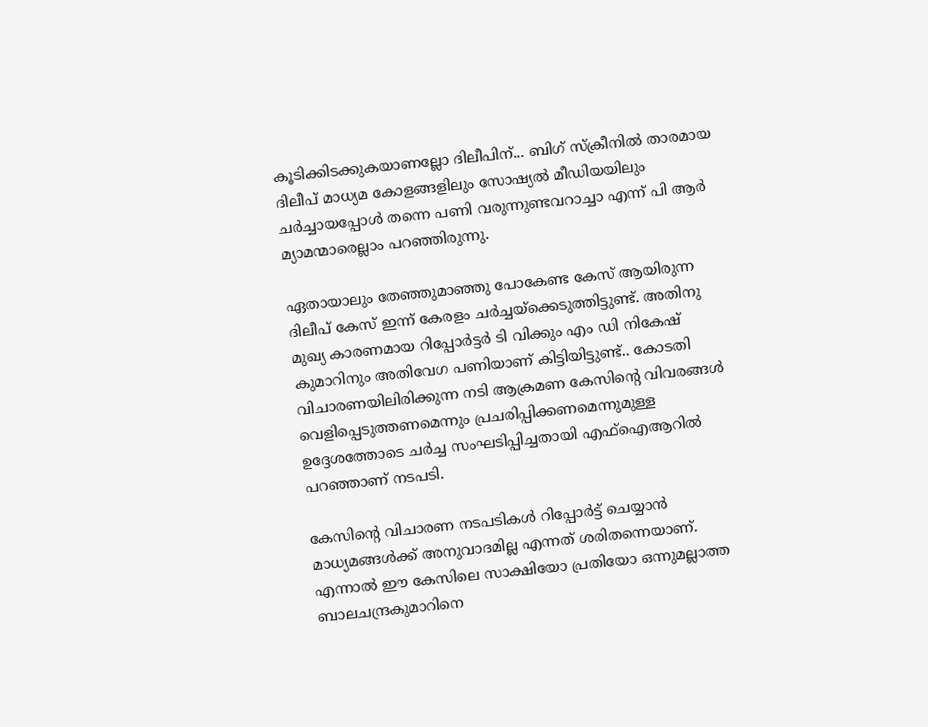കൂടിക്കിടക്കുകയാണല്ലോ ദിലീപിന്... ബിഗ് സ്‌ക്രീനിൽ താരമായ ദിലീപ് മാധ്യമ കോളങ്ങളിലും സോഷ്യൽ മീഡിയയിലും ചർച്ചായപ്പോൾ തന്നെ പണി വരുന്നുണ്ടവറാച്ചാ എന്ന് പി ആർ മ്യാമന്മാരെല്ലാം പറഞ്ഞിരുന്നു.

ഏതായാലും തേഞ്ഞുമാഞ്ഞു പോകേണ്ട കേസ് ആയിരുന്ന ദിലീപ് കേസ് ഇന്ന് കേരളം ചർച്ചയ്‌ക്കെടുത്തിട്ടുണ്ട്. അതിനു മുഖ്യ കാരണമായ റിപ്പോർട്ടർ ടി വിക്കും എം ഡി നികേഷ് കുമാറിനും അതിവേഗ പണിയാണ് കിട്ടിയിട്ടുണ്ട്.. കോടതി വിചാരണയിലിരിക്കുന്ന നടി ആക്രമണ കേസിന്റെ വിവരങ്ങൾ വെളിപ്പെടുത്തണമെന്നും പ്രചരിപ്പിക്കണമെന്നുമുള്ള ഉദ്ദേശത്തോടെ ചർച്ച സംഘടിപ്പിച്ചതായി എഫ്‌ഐആറിൽ പറഞ്ഞാണ് നടപടി.

കേസിന്റെ വിചാരണ നടപടികൾ റിപ്പോർട്ട് ചെയ്യാൻ മാധ്യമങ്ങൾക്ക് അനുവാദമില്ല എന്നത് ശരിതന്നെയാണ്. എന്നാൽ ഈ കേസിലെ സാക്ഷിയോ പ്രതിയോ ഒന്നുമല്ലാത്ത ബാലചന്ദ്രകുമാറിനെ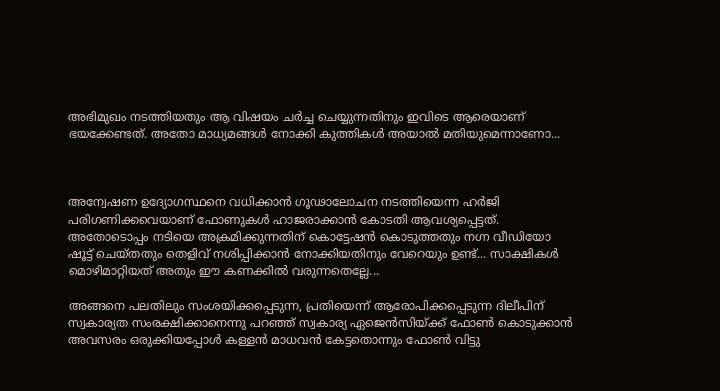അഭിമുഖം നടത്തിയതും ആ വിഷയം ചർച്ച ചെയ്യുന്നതിനും ഇവിടെ ആരെയാണ് ഭയക്കേണ്ടത്. അതോ മാധ്യമങ്ങൾ നോക്കി കുത്തികൾ അയാൽ മതിയുമെന്നാണോ...



അന്വേഷണ ഉദ്യോഗസ്ഥനെ വധിക്കാൻ ഗൂഢാലോചന നടത്തിയെന്ന ഹർജി പരിഗണിക്കവെയാണ് ഫോണുകൾ ഹാജരാക്കാൻ കോടതി ആവശ്യപ്പെട്ടത്. അതോടൊപ്പം നടിയെ അക്രമിക്കുന്നതിന് കൊട്ടേഷൻ കൊടുത്തതും നഗ്ന വീഡിയോ ഷൂട്ട് ചെയ്തതും തെളിവ് നശിപ്പിക്കാൻ നോക്കിയതിനും വേറെയും ഉണ്ട്... സാക്ഷികൾ മൊഴിമാറ്റിയത് അതും ഈ കണക്കിൽ വരുന്നതെല്ലേ...

അങ്ങനെ പലതിലും സംശയിക്കപ്പെടുന്ന, പ്രതിയെന്ന് ആരോപിക്കപ്പെടുന്ന ദിലീപിന് സ്വകാര്യത സംരക്ഷിക്കാനെന്നു പറഞ്ഞ് സ്വകാര്യ ഏജെൻസിയ്ക്ക് ഫോൺ കൊടുക്കാൻ അവസരം ഒരുക്കിയപ്പോൾ കള്ളൻ മാധവൻ കേട്ടതൊന്നും ഫോൺ വിട്ടു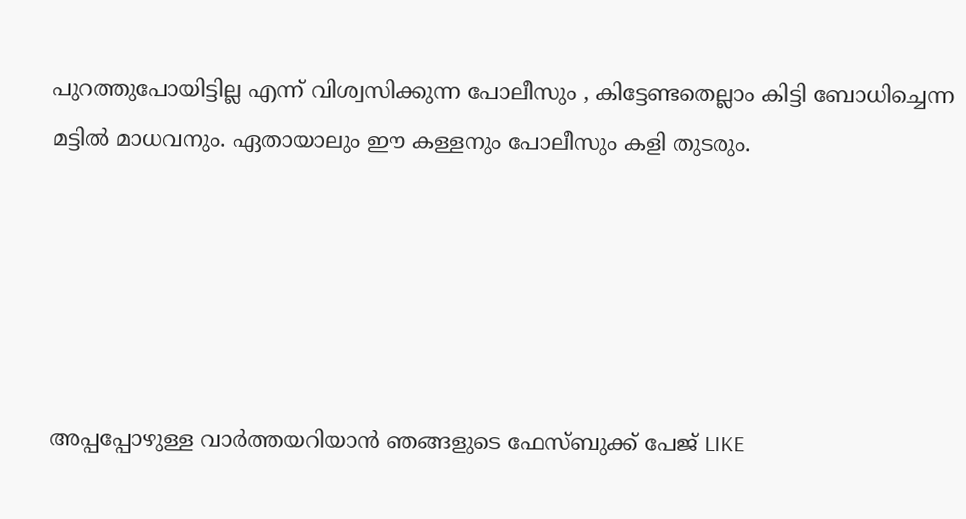പുറത്തുപോയിട്ടില്ല എന്ന് വിശ്വസിക്കുന്ന പോലീസും , കിട്ടേണ്ടതെല്ലാം കിട്ടി ബോധിച്ചെന്ന മട്ടിൽ മാധവനും. ഏതായാലും ഈ കള്ളനും പോലീസും കളി തുടരും.





അപ്പപ്പോഴുള്ള വാര്‍ത്തയറിയാന്‍ ഞങ്ങളുടെ ഫേസ്‌ബുക്ക്‌ പേജ് LIKE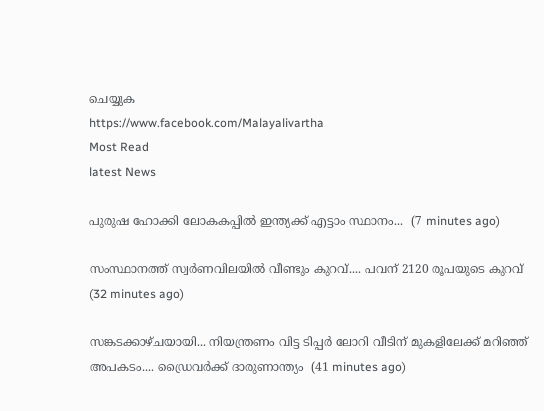ചെയ്യുക
https://www.facebook.com/Malayalivartha
Most Read
latest News

പുരുഷ ഹോക്കി ലോകകപ്പിൽ ഇന്ത്യക്ക് എട്ടാം സ്ഥാനം...  (7 minutes ago)

സംസ്ഥാനത്ത് സ്വർണവിലയിൽ വീണ്ടും കുറവ്.... പവന് 2120 രൂപയുടെ കുറവ്  (32 minutes ago)

സങ്കടക്കാഴ്ചയായി... നിയന്ത്രണം വിട്ട ടിപ്പർ ലോറി വീടിന് മുകളിലേക്ക് മറിഞ്ഞ് അപകടം.... ഡ്രൈവർക്ക് ദാരുണാന്ത്യം  (41 minutes ago)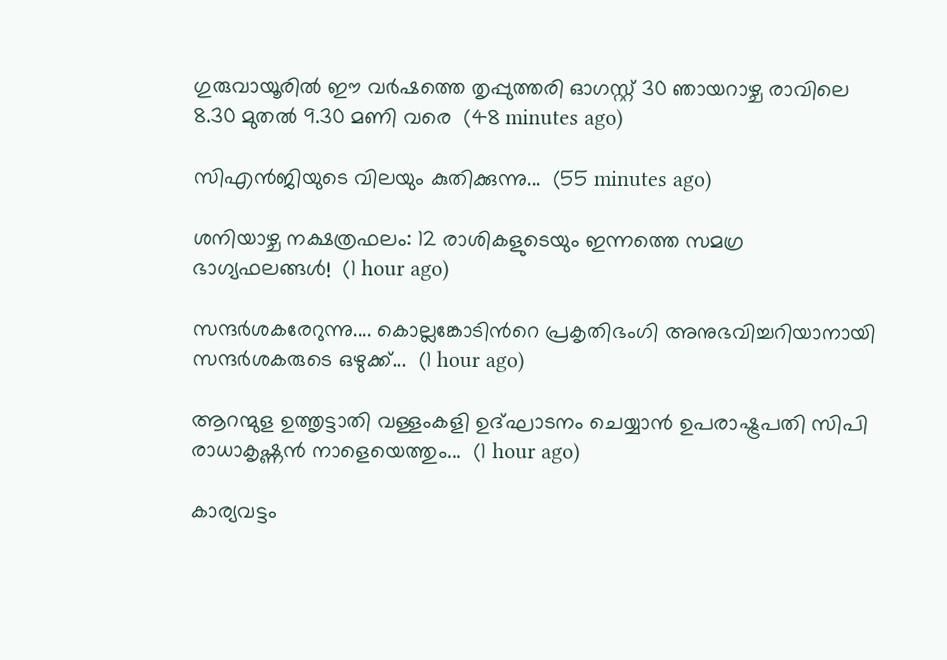ഗുരുവായൂരിൽ ഈ വർഷത്തെ തൃപ്പുത്തരി ഓഗസ്റ്റ് 30 ഞായറാഴ്ച രാവിലെ 8.30 മുതൽ 9.30 മണി വരെ  (48 minutes ago)

സിഎൻജിയുടെ വിലയും കുതിക്കുന്നു...  (55 minutes ago)

ശനിയാഴ്ച നക്ഷത്രഫലം: 12 രാശികളുടെയും ഇന്നത്തെ സമഗ്ര ഭാഗ്യഫലങ്ങൾ!  (1 hour ago)

സന്ദർശകരേറുന്നു.... കൊല്ലങ്കോടിൻറെ പ്രകൃതിഭംഗി അനുഭവിച്ചറിയാനായി സന്ദർശകരുടെ ഒഴുക്ക്...  (1 hour ago)

ആറന്മുള ഉത്തൃട്ടാതി വള്ളംകളി ഉദ്ഘാടനം ചെയ്യാൻ ഉപരാഷ്ട്രപതി സിപി രാധാകൃഷ്ണൻ നാളെയെത്തും...  (1 hour ago)

കാര്യവട്ടം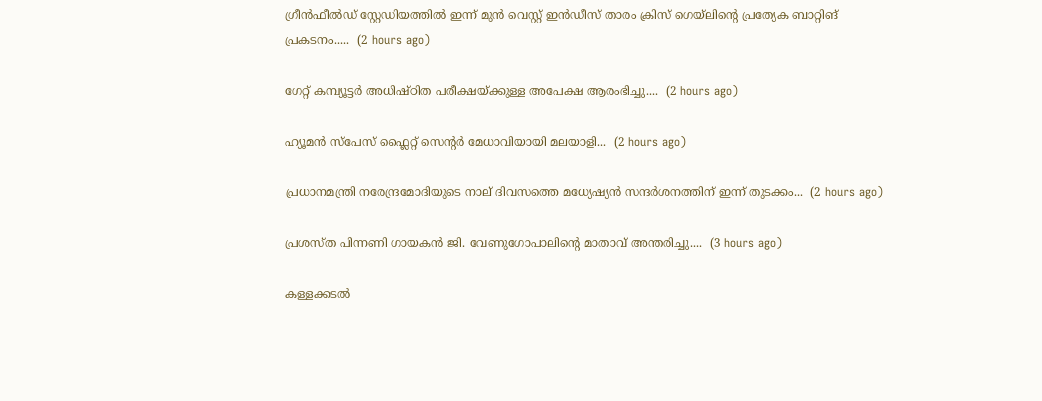ഗ്രീൻഫീൽഡ് സ്റ്റേഡിയത്തിൽ ഇന്ന് മുൻ വെസ്റ്റ് ഇൻഡീസ് താരം ക്രിസ് ഗെയ്‌ലിന്റെ പ്രത്യേക ബാറ്റിങ് പ്രകടനം.....  (2 hours ago)

ഗേറ്റ് കമ്പ്യൂട്ടർ അധിഷ്ഠിത പരീക്ഷയ്ക്കുള്ള അപേക്ഷ ആരംഭിച്ചു....  (2 hours ago)

ഹ്യൂമൻ സ്‌പേസ് ഫ്ലൈറ്റ് സെന്റർ മേധാവിയായി മലയാളി...  (2 hours ago)

പ്രധാനമന്ത്രി നരേന്ദ്രമോദിയുടെ നാല് ദിവസത്തെ മധ്യേഷ്യൻ സന്ദർശനത്തിന് ഇന്ന് തുടക്കം...  (2 hours ago)

പ്രശസ്ത പിന്നണി ഗായകൻ ജി. വേണുഗോപാലിന്റെ മാതാവ് അന്തരിച്ചു....  (3 hours ago)

കള്ളക്കടൽ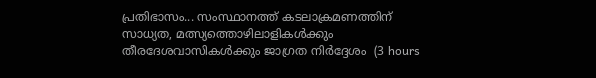പ്രതിഭാസം... സംസ്ഥാനത്ത് കടലാക്രമണത്തിന് സാധ്യത, മത്സ്യത്തൊഴിലാളികൾക്കും തീരദേശവാസികൾക്കും ജാഗ്രത നിർദ്ദേശം  (3 hours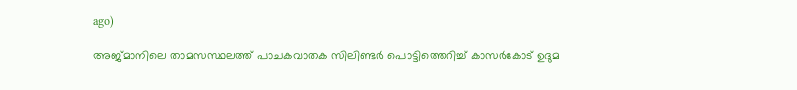ago)

അജ്മാനിലെ താമസസ്ഥലത്ത് പാചകവാതക സിലിണ്ടർ പൊട്ടിത്തെറിച്ച് കാസർകോട്‌ ഉദുമ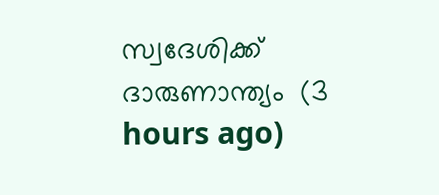സ്വദേശിക്ക് ദാരുണാന്ത്യം  (3 hours ago)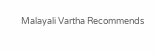Malayali Vartha Recommends